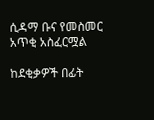ሲዳማ ቡና የመስመር አጥቂ አስፈርሟል

ከደቂቃዎች በፊት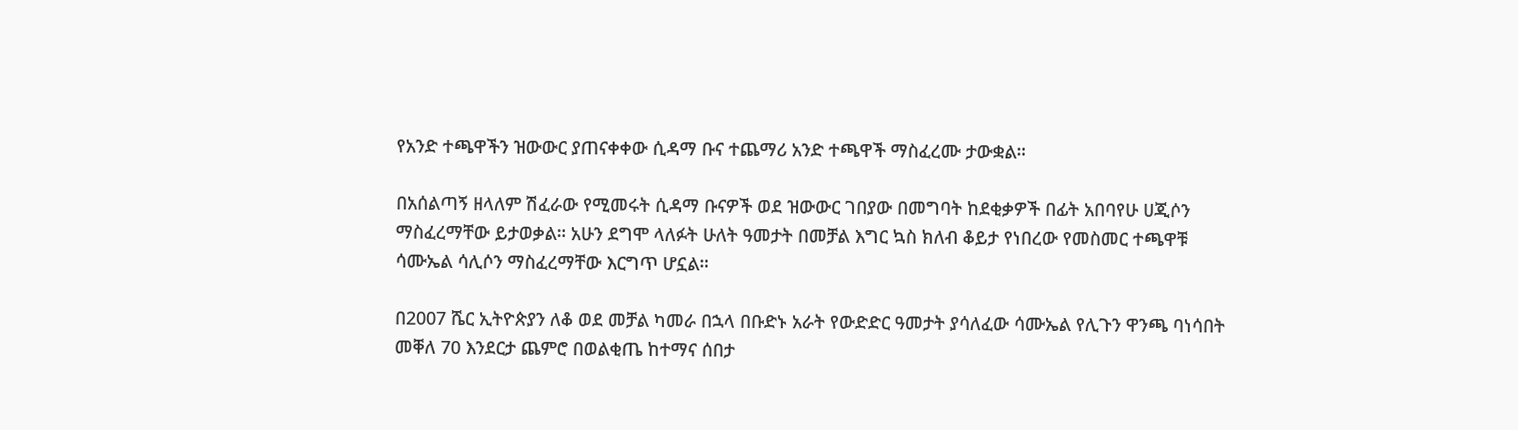የአንድ ተጫዋችን ዝውውር ያጠናቀቀው ሲዳማ ቡና ተጨማሪ አንድ ተጫዋች ማስፈረሙ ታውቋል።

በአሰልጣኝ ዘላለም ሽፈራው የሚመሩት ሲዳማ ቡናዎች ወደ ዝውውር ገበያው በመግባት ከደቂቃዎች በፊት አበባየሁ ሀጂሶን ማስፈረማቸው ይታወቃል። አሁን ደግሞ ላለፉት ሁለት ዓመታት በመቻል እግር ኳስ ክለብ ቆይታ የነበረው የመስመር ተጫዋቹ ሳሙኤል ሳሊሶን ማስፈረማቸው እርግጥ ሆኗል።

በ2007 ሼር ኢትዮጵያን ለቆ ወደ መቻል ካመራ በኋላ በቡድኑ አራት የውድድር ዓመታት ያሳለፈው ሳሙኤል የሊጉን ዋንጫ ባነሳበት መቐለ 70 እንደርታ ጨምሮ በወልቂጤ ከተማና ሰበታ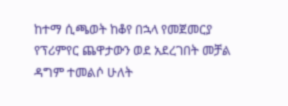ከተማ ሲጫወት ከቆየ በኋላ የመጀመርያ የፕሪምየር ጨዋታውን ወደ አደረገበት መቻል ዳግም ተመልሶ ሁለት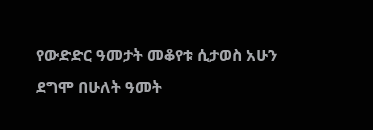የውድድር ዓመታት መቆየቱ ሲታወስ አሁን ደግሞ በሁለት ዓመት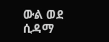ውል ወደ ሲዳማ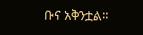ቡና አቅንቷል።